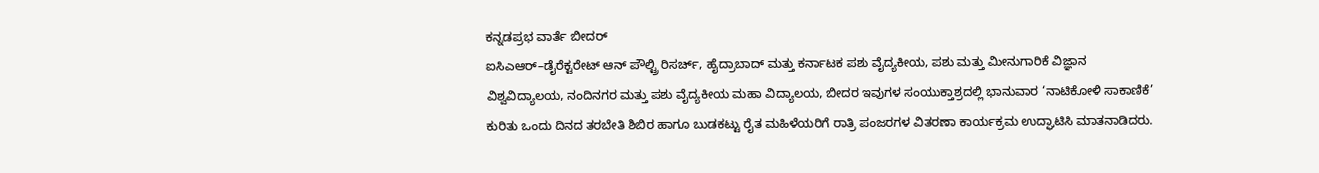ಕನ್ನಡಪ್ರಭ ವಾರ್ತೆ ಬೀದರ್
ಐಸಿಎಆರ್–ಡೈರೆಕ್ಟರೇಟ್ ಆನ್ ಪೌಲ್ಟ್ರಿ ರಿಸರ್ಚ್, ಹೈದ್ರಾಬಾದ್ ಮತ್ತು ಕರ್ನಾಟಕ ಪಶು ವೈದ್ಯಕೀಯ, ಪಶು ಮತ್ತು ಮೀನುಗಾರಿಕೆ ವಿಜ್ಞಾನ ವಿಶ್ವವಿದ್ಯಾಲಯ, ನಂದಿನಗರ ಮತ್ತು ಪಶು ವೈದ್ಯಕೀಯ ಮಹಾ ವಿದ್ಯಾಲಯ, ಬೀದರ ಇವುಗಳ ಸಂಯುಕ್ತಾಶ್ರದಲ್ಲಿ ಭಾನುವಾರ ‘ನಾಟಿಕೋಳಿ ಸಾಕಾಣಿಕೆ’ ಕುರಿತು ಒಂದು ದಿನದ ತರಬೇತಿ ಶಿಬಿರ ಹಾಗೂ ಬುಡಕಟ್ಟು ರೈತ ಮಹಿಳೆಯರಿಗೆ ರಾತ್ರಿ ಪಂಜರಗಳ ವಿತರಣಾ ಕಾರ್ಯಕ್ರಮ ಉದ್ಘಾಟಿಸಿ ಮಾತನಾಡಿದರು.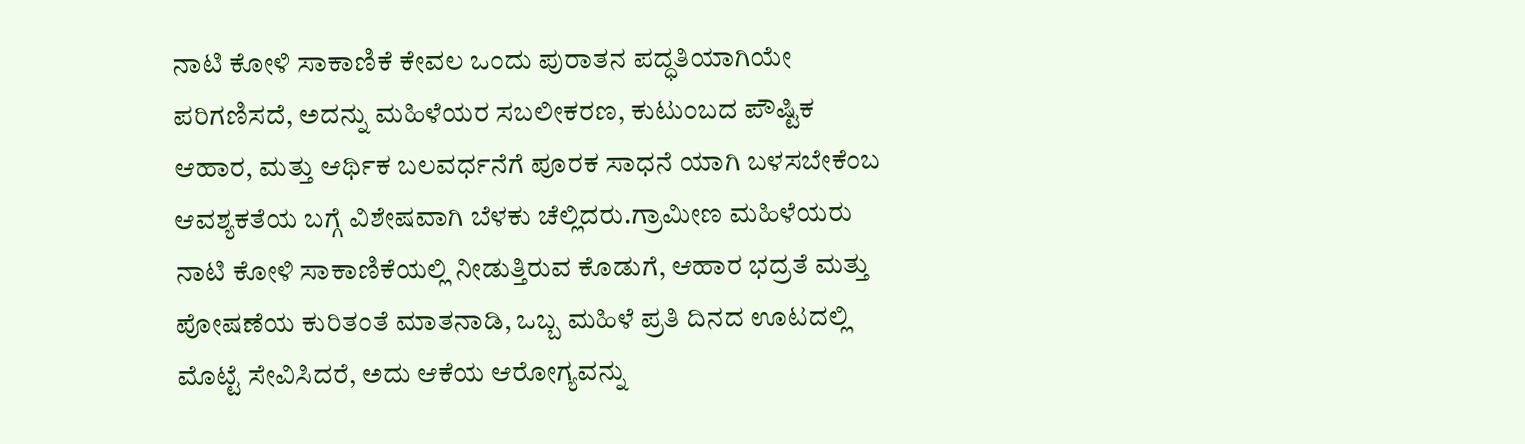ನಾಟಿ ಕೋಳಿ ಸಾಕಾಣಿಕೆ ಕೇವಲ ಒಂದು ಪುರಾತನ ಪದ್ಧತಿಯಾಗಿಯೇ ಪರಿಗಣಿಸದೆ, ಅದನ್ನು ಮಹಿಳೆಯರ ಸಬಲೀಕರಣ, ಕುಟುಂಬದ ಪೌಷ್ಟಿಕ ಆಹಾರ, ಮತ್ತು ಆರ್ಥಿಕ ಬಲವರ್ಧನೆಗೆ ಪೂರಕ ಸಾಧನೆ ಯಾಗಿ ಬಳಸಬೇಕೆಂಬ ಆವಶ್ಯಕತೆಯ ಬಗ್ಗೆ ವಿಶೇಷವಾಗಿ ಬೆಳಕು ಚೆಲ್ಲಿದರು.ಗ್ರಾಮೀಣ ಮಹಿಳೆಯರು ನಾಟಿ ಕೋಳಿ ಸಾಕಾಣಿಕೆಯಲ್ಲಿ ನೀಡುತ್ತಿರುವ ಕೊಡುಗೆ, ಆಹಾರ ಭದ್ರತೆ ಮತ್ತು ಪೋಷಣೆಯ ಕುರಿತಂತೆ ಮಾತನಾಡಿ, ಒಬ್ಬ ಮಹಿಳೆ ಪ್ರತಿ ದಿನದ ಊಟದಲ್ಲಿ ಮೊಟ್ಟೆ ಸೇವಿಸಿದರೆ, ಅದು ಆಕೆಯ ಆರೋಗ್ಯವನ್ನು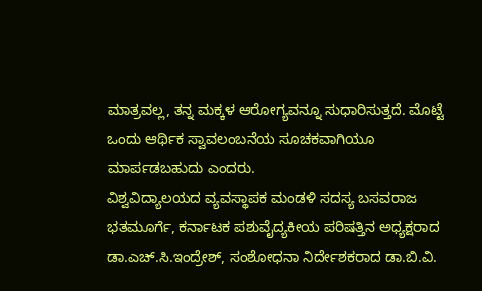ಮಾತ್ರವಲ್ಲ, ತನ್ನ ಮಕ್ಕಳ ಆರೋಗ್ಯವನ್ನೂ ಸುಧಾರಿಸುತ್ತದೆ. ಮೊಟ್ಟೆ ಒಂದು ಆರ್ಥಿಕ ಸ್ವಾವಲಂಬನೆಯ ಸೂಚಕವಾಗಿಯೂ ಮಾರ್ಪಡಬಹುದು ಎಂದರು.
ವಿಶ್ವವಿದ್ಯಾಲಯದ ವ್ಯವಸ್ಥಾಪಕ ಮಂಡಳಿ ಸದಸ್ಯ ಬಸವರಾಜ ಭತಮೂರ್ಗೆ, ಕರ್ನಾಟಕ ಪಶುವೈದ್ಯಕೀಯ ಪರಿಷತ್ತಿನ ಅಧ್ಯಕ್ಷರಾದ ಡಾ.ಎಚ್.ಸಿ.ಇಂದ್ರೇಶ್, ಸಂಶೋಧನಾ ನಿರ್ದೇಶಕರಾದ ಡಾ.ಬಿ.ವಿ.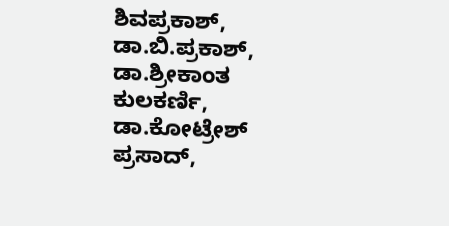ಶಿವಪ್ರಕಾಶ್, ಡಾ.ಬಿ.ಪ್ರಕಾಶ್, ಡಾ.ಶ್ರೀಕಾಂತ ಕುಲಕರ್ಣಿ, ಡಾ.ಕೋಟ್ರೇಶ್ ಪ್ರಸಾದ್,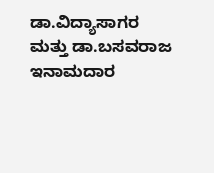ಡಾ.ವಿದ್ಯಾಸಾಗರ ಮತ್ತು ಡಾ.ಬಸವರಾಜ ಇನಾಮದಾರ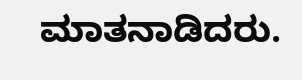ಮಾತನಾಡಿದರು.